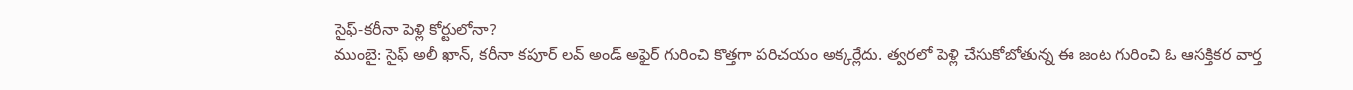సైఫ్-కరీనా పెళ్లి కోర్టులోనా?
ముంబై: సైఫ్ అలీ ఖాన్, కరీనా కపూర్ లవ్ అండ్ అఫైర్ గురించి కొత్తగా పరిచయం అక్కర్లేదు. త్వరలో పెళ్లి చేసుకోబోతున్న ఈ జంట గురించి ఓ ఆసక్తికర వార్త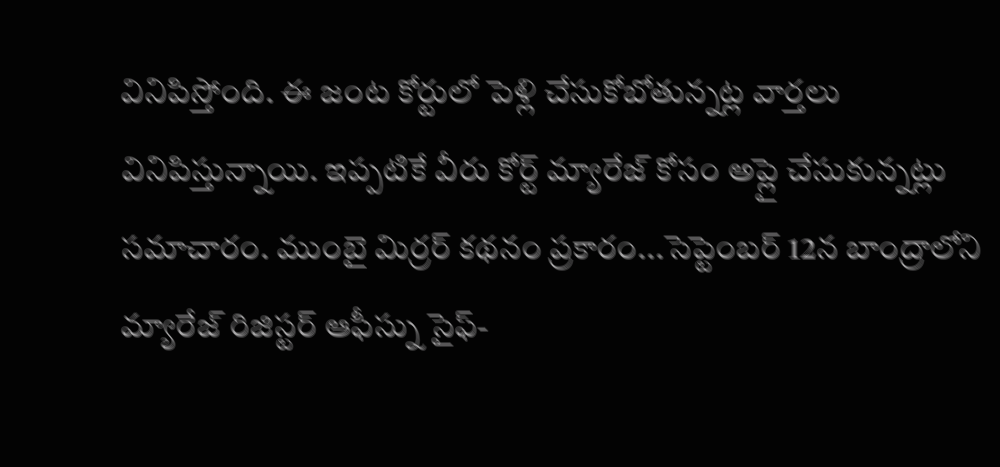వినిపిస్తోంది. ఈ జంట కోర్టులో పెళ్లి చేసుకోబోతున్నట్ల వార్తలు వినిపిస్తున్నాయి. ఇప్పటికే వీరు కోర్ట్ మ్యారేజ్ కోసం అప్లై చేసుకున్నట్లు సమాచారం. ముంబై మిర్రర్ కథనం ప్రకారం...సెప్టెంబర్ 12న బాంద్రాలోని మ్యారేజ్ రిజిస్టర్ ఆఫీస్ను సైఫ్-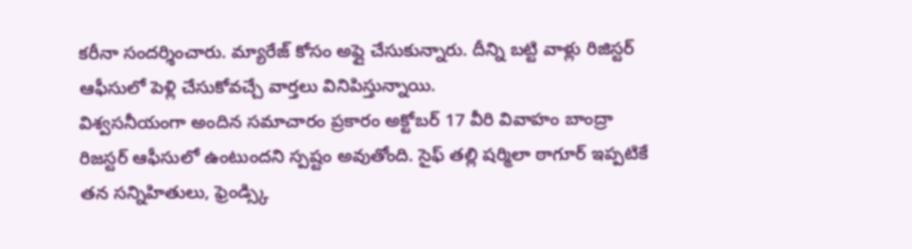కరీనా సందర్శించారు. మ్యారేజ్ కోసం అప్లై చేసుకున్నారు. దీన్ని బట్టి వాళ్లు రిజిస్టర్ ఆఫీసులో పెళ్లి చేసుకోవచ్చే వార్తలు వినిపిస్తున్నాయి.
విశ్వసనీయంగా అందిన సమాచారం ప్రకారం అక్టోబర్ 17 వీరి వివాహం బాంద్రా రిజస్టర్ ఆఫీసులో ఉంటుందని స్పష్టం అవుతోంది. సైఫ్ తల్లి షర్మిలా ఠాగూర్ ఇప్పటికే తన సన్నిహితులు, ఫ్రెండ్స్కి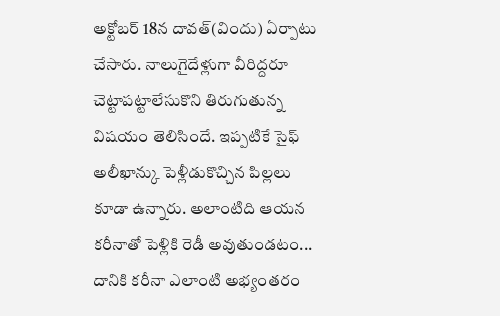అక్టోబర్ 18న దావత్(విందు) ఏర్పాటు చేసారు. నాలుగైదేళ్లుగా వీరిద్దరూ చెట్టాపట్టాలేసుకొని తిరుగుతున్న విషయం తెలిసిందే. ఇప్పటికే సైఫ్ అలీఖాన్కు పెళ్లీడుకొచ్చిన పిల్లలు కూడా ఉన్నారు. అలాంటిది ఆయన కరీనాతో పెళ్లికి రెడీ అవుతుండటం... దానికి కరీనా ఎలాంటి అభ్యంతరం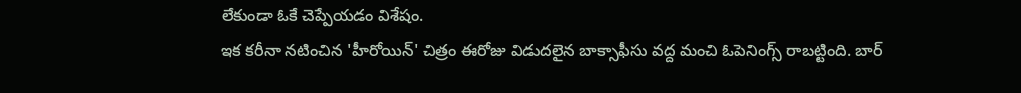లేకుండా ఓకే చెప్పేయడం విశేషం.
ఇక కరీనా నటించిన 'హీరోయిన్' చిత్రం ఈరోజు విడుదలైన బాక్సాఫీసు వద్ద మంచి ఓపెనింగ్స్ రాబట్టింది. బార్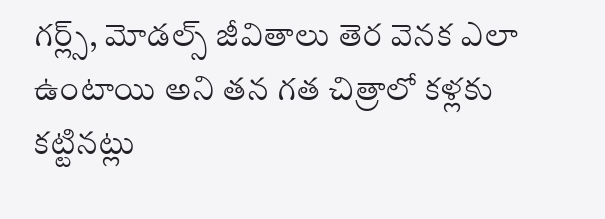గర్ల్స్, మోడల్స్ జీవితాలు తెర వెనక ఎలా ఉంటాయి అని తన గత చిత్రాలో కళ్లకు కట్టినట్లు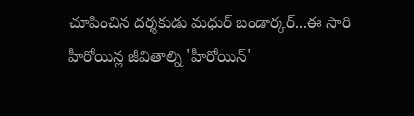చూపించిన దర్శకుడు మధుర్ బండార్కర్...ఈ సారి హీరోయిన్ల జీవితాల్ని 'హీరోయిన్'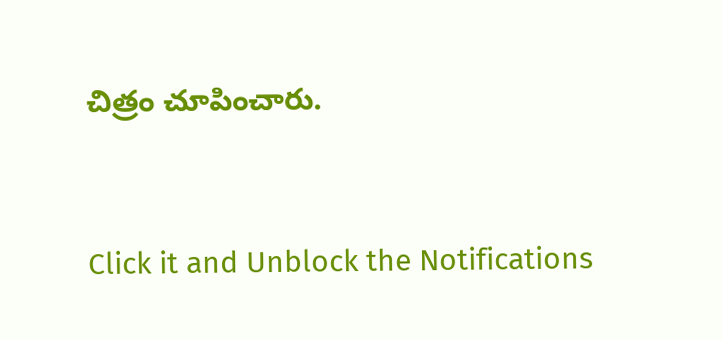చిత్రం చూపించారు.


Click it and Unblock the Notifications